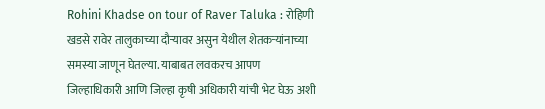Rohini Khadse on tour of Raver Taluka : रोहिणी खडसे रावेर तालुकाच्या दौऱ्यावर असुन येथील शेतकऱ्यांनाच्या समस्या जाणून घेतल्या. याबाबत लवकरच आपण जिल्हाधिकारी आणि जिल्हा कृषी अधिकारी यांची भेट घेऊ अशी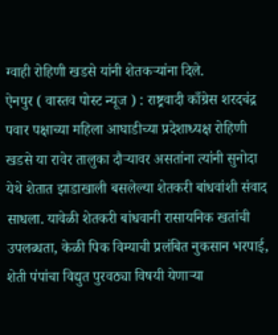ग्वाही रोहिणी खडसे यांनी शेतकऱ्यांना दिले.
ऐनपुर ( वास्तव पोस्ट न्यूज ) : राष्ट्रवादी काँग्रेस शरदचंद्र पवार पक्षाच्या महिला आघाडीच्या प्रदेशाध्यक्ष रोहिणी खडसे या रावेर तालुका दौऱ्यावर असतांना त्यांनी सुनोदा येथे शेतात झाडाखाली बसलेल्या शेतकरी बांधवांशी संवाद साधला. यावेळी शेतकरी बांधवानी रासायनिक खतांची उपलब्धता, केळी पिक विम्याची प्रलंबित नुकसान भरपाई, शेती पंपांचा विद्युत पुरवठ्या विषयी येणाऱ्या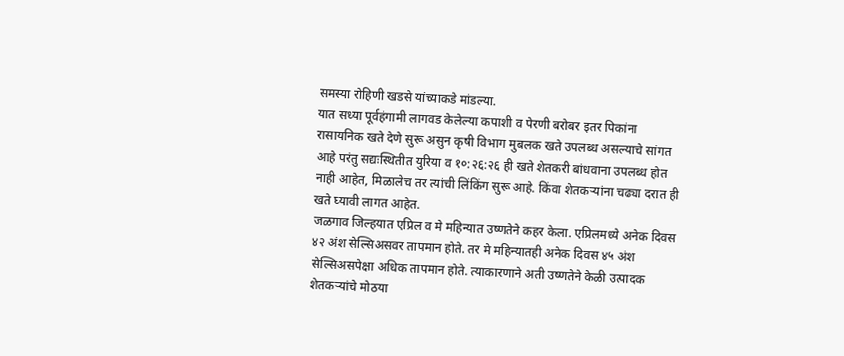समस्या रोहिणी खडसे यांच्याकडे मांडल्या.
यात सध्या पूर्वहंगामी लागवड केलेल्या कपाशी व पेरणी बरोबर इतर पिकांना रासायनिक खते देणे सुरू असुन कृषी विभाग मुबलक खते उपलब्ध असल्याचे सांगत आहे परंतु सद्यःस्थितीत युरिया व १०:२६:२६ ही खते शेतकरी बांधवाना उपलब्ध होत नाही आहेत, मिळालेच तर त्यांची लिंकिंग सुरू आहे. किंवा शेतकऱ्यांना चढ्या दरात ही खते घ्यावी लागत आहेत.
जळगाव जिल्हयात एप्रिल व मे महिन्यात उष्णतेने कहर केला. एप्रिलमध्ये अनेक दिवस ४२ अंश सेल्सिअसवर तापमान होते. तर मे महिन्यातही अनेक दिवस ४५ अंश सेल्सिअसपेक्षा अधिक तापमान होते. त्याकारणाने अती उष्णतेने केळी उत्पादक शेतकऱ्यांचे मोठया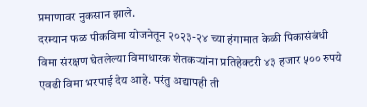प्रमाणावर नुकसान झाले.
दरम्यान फळ पीकविमा योजनेतून २०२३-२४ च्या हंगामात केळी पिकासंबंधी विमा संरक्षण घेतलेल्या विमाधारक शेतकऱ्यांना प्रतिहेक्टरी ४३ हजार ५०० रुपये एवढी विमा भरपाई देय आहे. परंतु अद्यापही ती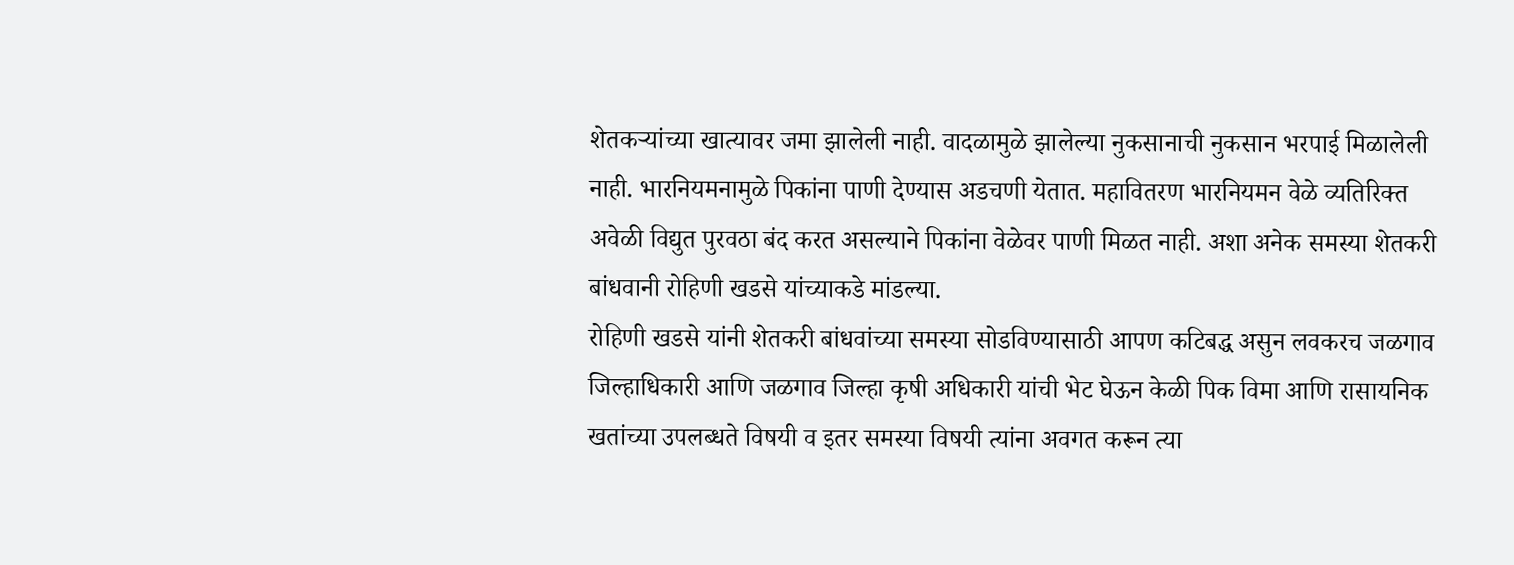शेतकऱ्यांच्या खात्यावर जमा झालेली नाही. वादळामुळे झालेल्या नुकसानाची नुकसान भरपाई मिळालेली नाही. भारनियमनामुळे पिकांना पाणी देण्यास अडचणी येतात. महावितरण भारनियमन वेळे व्यतिरिक्त अवेळी विद्युत पुरवठा बंद करत असल्याने पिकांना वेळेवर पाणी मिळत नाही. अशा अनेक समस्या शेतकरी बांधवानी रोहिणी खडसे यांच्याकडे मांडल्या.
रोहिणी खडसे यांनी शेतकरी बांधवांच्या समस्या सोडविण्यासाठी आपण कटिबद्ध असुन लवकरच जळगाव जिल्हाधिकारी आणि जळगाव जिल्हा कृषी अधिकारी यांची भेट घेऊन केळी पिक विमा आणि रासायनिक खतांच्या उपलब्धते विषयी व इतर समस्या विषयी त्यांना अवगत करून त्या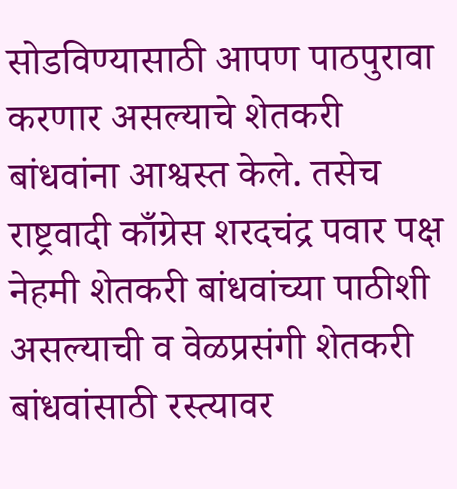सोडविण्यासाठी आपण पाठपुरावा करणार असल्याचे शेतकरी बांधवांना आश्वस्त केले. तसेच राष्ट्रवादी काँग्रेस शरदचंद्र पवार पक्ष नेहमी शेतकरी बांधवांच्या पाठीशी असल्याची व वेळप्रसंगी शेतकरी बांधवांसाठी रस्त्यावर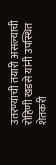उतरण्याची तयारी असल्याची रोहिणी खडसे यांनी उपस्थित शेतकरी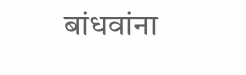बांधवांना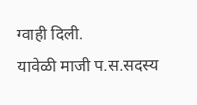ग्वाही दिली.
यावेळी माजी प.स.सदस्य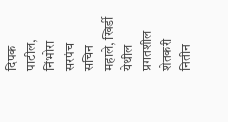दिपक पाटील, निंभोरा सरपंच सचिन महाले, खिर्डी येथील प्रगतशील शेतकरी नितीन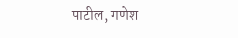पाटील, गणेश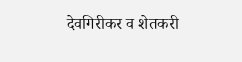देवगिरीकर व शेतकरी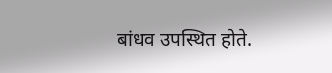बांधव उपस्थित होते.